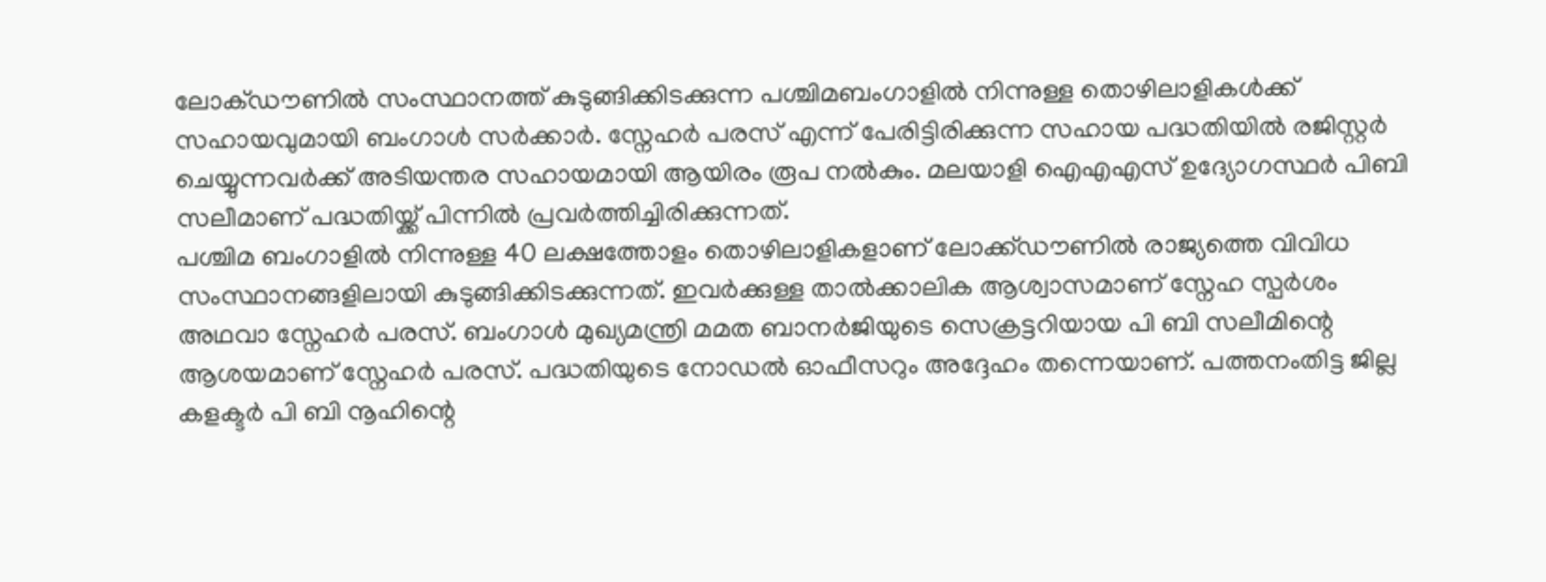ലോക്ഡൗണിൽ സംസ്ഥാനത്ത് കുടുങ്ങിക്കിടക്കുന്ന പശ്ചിമബംഗാളിൽ നിന്നുള്ള തൊഴിലാളികൾക്ക് സഹായവുമായി ബംഗാൾ സർക്കാർ. സ്നേഹർ പരസ് എന്ന് പേരിട്ടിരിക്കുന്ന സഹായ പദ്ധതിയിൽ രജിസ്റ്റർ ചെയ്യുന്നവർക്ക് അടിയന്തര സഹായമായി ആയിരം രൂപ നൽകും. മലയാളി ഐഎഎസ് ഉദ്യോഗസ്ഥർ പിബി സലീമാണ് പദ്ധതിയ്ക്ക് പിന്നിൽ പ്രവർത്തിച്ചിരിക്കുന്നത്.
പശ്ചിമ ബംഗാളിൽ നിന്നുള്ള 40 ലക്ഷത്തോളം തൊഴിലാളികളാണ് ലോക്ക്ഡൗണിൽ രാജ്യത്തെ വിവിധ സംസ്ഥാനങ്ങളിലായി കുടുങ്ങിക്കിടക്കുന്നത്. ഇവർക്കുള്ള താൽക്കാലിക ആശ്വാസമാണ് സ്നേഹ സ്പർശം അഥവാ സ്നേഹർ പരസ്. ബംഗാൾ മുഖ്യമന്ത്രി മമത ബാനർജിയുടെ സെക്രട്ടറിയായ പി ബി സലീമിന്റെ ആശയമാണ് സ്നേഹർ പരസ്. പദ്ധതിയുടെ നോഡൽ ഓഫീസറും അദ്ദേഹം തന്നെയാണ്. പത്തനംതിട്ട ജില്ല കളക്ടർ പി ബി നൂഹിന്റെ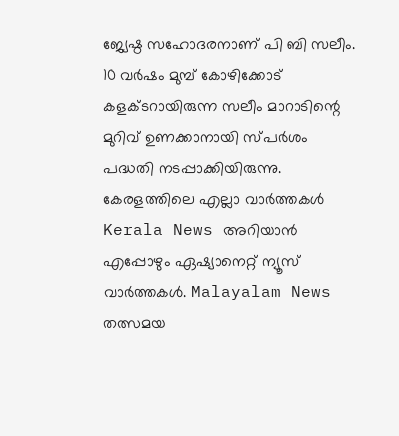ജ്യേഷ്ഠ സഹോദരനാണ് പി ബി സലീം. 10 വർഷം മുമ്പ് കോഴിക്കോട് കളക്ടറായിരുന്ന സലീം മാറാടിന്റെ മുറിവ് ഉണക്കാനായി സ്പർശം പദ്ധതി നടപ്പാക്കിയിരുന്നു.
കേരളത്തിലെ എല്ലാ വാർത്തകൾ Kerala News അറിയാൻ എപ്പോഴും ഏഷ്യാനെറ്റ് ന്യൂസ് വാർത്തകൾ. Malayalam News തത്സമയ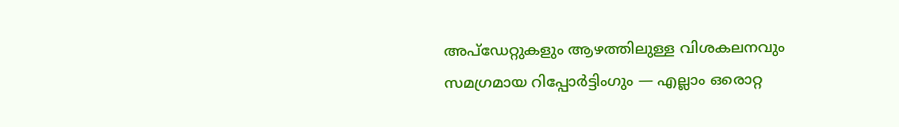അപ്ഡേറ്റുകളും ആഴത്തിലുള്ള വിശകലനവും സമഗ്രമായ റിപ്പോർട്ടിംഗും — എല്ലാം ഒരൊറ്റ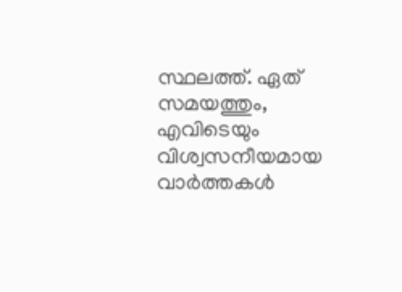സ്ഥലത്ത്. ഏത് സമയത്തും, എവിടെയും വിശ്വസനീയമായ വാർത്തകൾ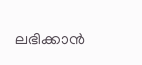ലഭിക്കാൻ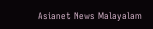Asianet News Malayalam